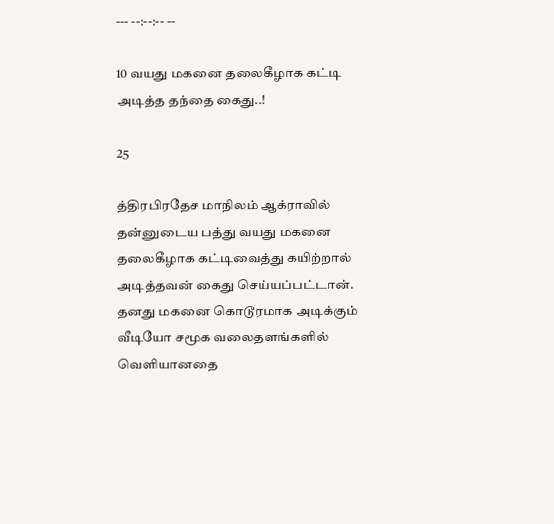--- --:--:-- --

10 வயது மகனை தலைகீழாக கட்டி அடித்த தந்தை கைது..!

25

த்திரபிரதேச மாநிலம் ஆக்ராவில் தன்னுடைய பத்து வயது மகனை தலைகீழாக கட்டிவைத்து கயிற்றால் அடித்தவன் கைது செய்யப்பட்டான். தனது மகனை கொடூரமாக அடிக்கும் வீடியோ சமூக வலைதளங்களில் வெளியானதை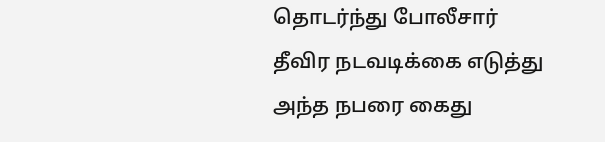தொடர்ந்து போலீசார் தீவிர நடவடிக்கை எடுத்து அந்த நபரை கைது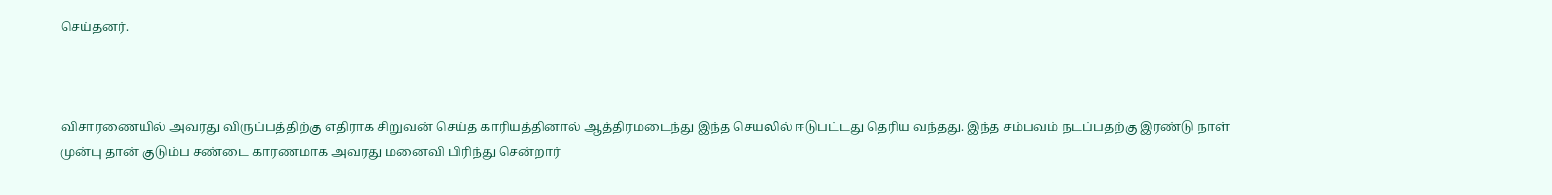செய்தனர்.



விசாரணையில் அவரது விருப்பத்திற்கு எதிராக சிறுவன் செய்த காரியத்தினால் ஆத்திரமடைந்து இந்த செயலில் ஈடுபட்டது தெரிய வந்தது. இந்த சம்பவம் நடப்பதற்கு இரண்டு நாள் முன்பு தான் குடும்ப சண்டை காரணமாக அவரது மனைவி பிரிந்து சென்றார்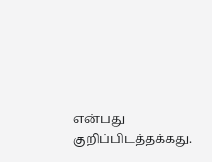என்பது குறிப்பிடத்தக்கது.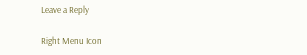Leave a Reply

Right Menu Icon